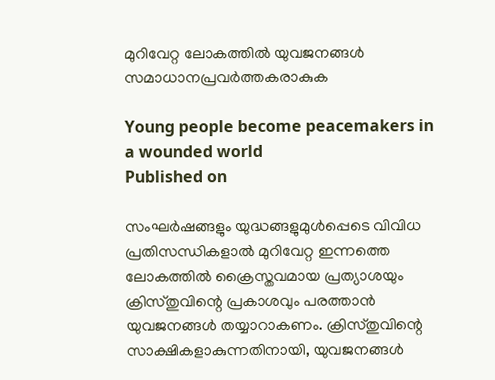മുറിവേറ്റ ലോകത്തില്‍ യുവജനങ്ങള്‍ സമാധാനപ്രവര്‍ത്തകരാകുക

Young people become peacemakers in a wounded world
Published on

സംഘര്‍ഷങ്ങളും യുദ്ധങ്ങളുമുള്‍പ്പെടെ വിവിധ പ്രതിസന്ധികളാല്‍ മുറിവേറ്റ ഇന്നത്തെ ലോകത്തില്‍ ക്രൈസ്തവമായ പ്രത്യാശയും ക്രിസ്തുവിന്റെ പ്രകാശവും പരത്താന്‍ യുവജനങ്ങള്‍ തയ്യാറാകണം. ക്രിസ്തുവിന്റെ സാക്ഷികളാകുന്നതിനായി, യുവജനങ്ങള്‍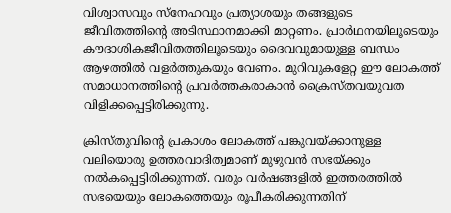വിശ്വാസവും സ്‌നേഹവും പ്രത്യാശയും തങ്ങളുടെ ജീവിതത്തിന്റെ അടിസ്ഥാനമാക്കി മാറ്റണം. പ്രാർഥനയിലൂടെയും കൗദാശികജീവിതത്തിലൂടെയും ദൈവവുമായുള്ള ബന്ധം ആഴത്തില്‍ വളര്‍ത്തുകയും വേണം. മുറിവുകളേറ്റ ഈ ലോകത്ത് സമാധാനത്തിന്റെ പ്രവര്‍ത്തകരാകാന്‍ ക്രൈസ്തവയുവത വിളിക്കപ്പെട്ടിരിക്കുന്നു.

ക്രിസ്തുവിന്റെ പ്രകാശം ലോകത്ത് പങ്കുവയ്ക്കാനുള്ള വലിയൊരു ഉത്തരവാദിത്വമാണ് മുഴുവന്‍ സഭയ്ക്കും നല്‍കപ്പെട്ടിരിക്കുന്നത്. വരും വര്‍ഷങ്ങളില്‍ ഇത്തരത്തില്‍ സഭയെയും ലോകത്തെയും രൂപീകരിക്കുന്നതിന്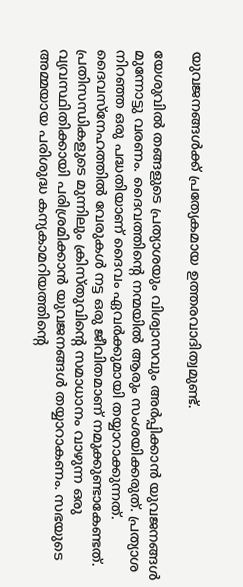യുവജനങ്ങള്‍ക്ക് പ്രത്യേകമായ ഉത്തരവാദിത്വമുണ്ട്.

യേശുവില്‍ തങ്ങളുടെ പ്രത്യാശയും വിശ്വാസവും അര്‍പ്പിക്കാന്‍ യുവജനങ്ങള്‍ മുന്നോട്ടു വരണം. ദൈവത്തിന്റെ നന്മയില്‍ ആരും സംശയിക്കരുത്. പ്രത്യാശ നിറഞ്ഞ ഒരു പദ്ധതിയാണ് ദൈവം ഏവര്‍ക്കുമായി തയ്യാറാക്കുന്നത്. ദൈവസ്‌നേഹത്തില്‍ വേരുകള്‍ നട്ട ഒരു ജീവിതമാണ് നമുക്കുണ്ടാകേണ്ടത്. പ്രതിസന്ധികളുടെ മുന്നിലും ക്രിസ്തുവിന്റെ സമാധാനം വാഴുന്ന ഒരു വ്യവസ്ഥിതിക്കായി പരിശ്രമിക്കാന്‍ യുവജനങ്ങള്‍ തയ്യാറാകണം. സഭയുടെ അമ്മയായ പരിശുദ്ധ കന്യകാമറിയത്തിന്റെ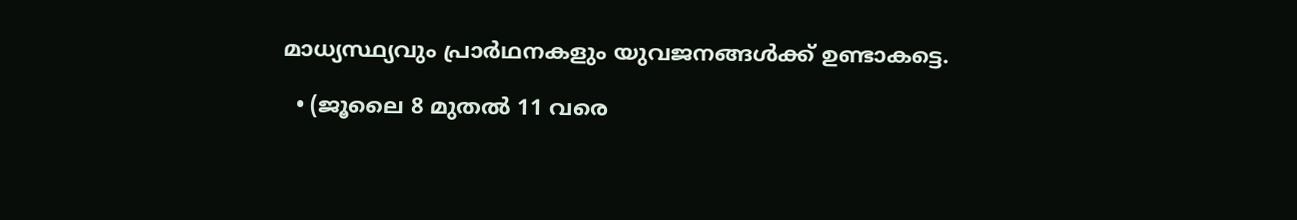മാധ്യസ്ഥ്യവും പ്രാർഥനകളും യുവജനങ്ങള്‍ക്ക് ഉണ്ടാകട്ടെ.

  • (ജൂലൈ 8 മുതല്‍ 11 വരെ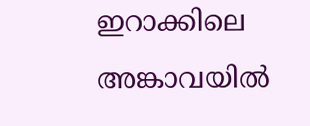ഇറാക്കിലെ അങ്കാവയില്‍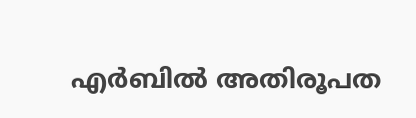എര്‍ബില്‍ അതിരൂപത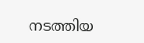നടത്തിയ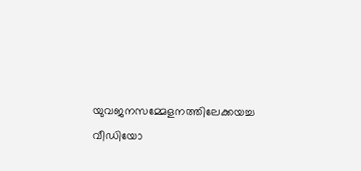യുവജനസമ്മേളനത്തിലേക്കയച്ച വീഡിയോ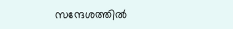സന്ദേശത്തില്‍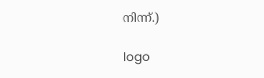നിന്ന്.)

logo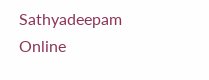Sathyadeepam Online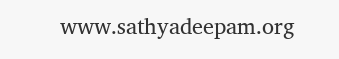www.sathyadeepam.org